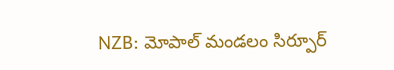NZB: మోపాల్ మండలం సిర్పూర్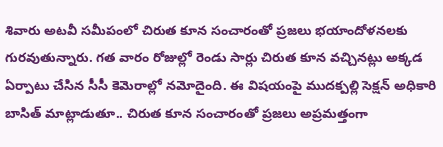శివారు అటవీ సమీపంలో చిరుత కూన సంచారంతో ప్రజలు భయాందోళనలకు గురవుతున్నారు. గత వారం రోజుల్లో రెండు సార్లు చిరుత కూన వచ్చినట్లు అక్కడ ఏర్పాటు చేసిన సీసీ కెమెరాల్లో నమోదైంది. ఈ విషయంపై ముదక్పల్లి సెక్షన్ అధికారి బాసిత్ మాట్లాడుతూ.. చిరుత కూన సంచారంతో ప్రజలు అప్రమత్తంగా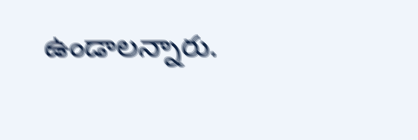ఉండాలన్నారు.